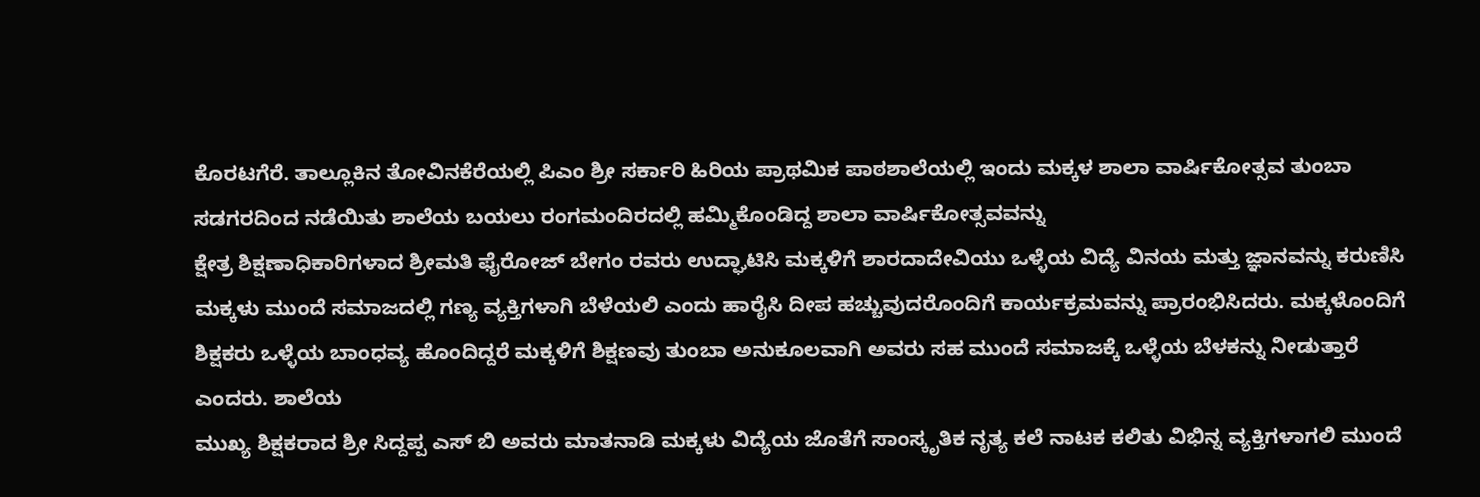ಕೊರಟಗೆರೆ. ತಾಲ್ಲೂಕಿನ ತೋವಿನಕೆರೆಯಲ್ಲಿ ಪಿಎಂ ಶ್ರೀ ಸರ್ಕಾರಿ ಹಿರಿಯ ಪ್ರಾಥಮಿಕ ಪಾಠಶಾಲೆಯಲ್ಲಿ ಇಂದು ಮಕ್ಕಳ ಶಾಲಾ ವಾರ್ಷಿಕೋತ್ಸವ ತುಂಬಾ ಸಡಗರದಿಂದ ನಡೆಯಿತು ಶಾಲೆಯ ಬಯಲು ರಂಗಮಂದಿರದಲ್ಲಿ ಹಮ್ಮಿಕೊಂಡಿದ್ದ ಶಾಲಾ ವಾರ್ಷಿಕೋತ್ಸವವನ್ನು
ಕ್ಷೇತ್ರ ಶಿಕ್ಷಣಾಧಿಕಾರಿಗಳಾದ ಶ್ರೀಮತಿ ಫೈರೋಜ್ ಬೇಗಂ ರವರು ಉದ್ಘಾಟಿಸಿ ಮಕ್ಕಳಿಗೆ ಶಾರದಾದೇವಿಯು ಒಳ್ಳೆಯ ವಿದ್ಯೆ ವಿನಯ ಮತ್ತು ಜ್ಞಾನವನ್ನು ಕರುಣಿಸಿ ಮಕ್ಕಳು ಮುಂದೆ ಸಮಾಜದಲ್ಲಿ ಗಣ್ಯ ವ್ಯಕ್ತಿಗಳಾಗಿ ಬೆಳೆಯಲಿ ಎಂದು ಹಾರೈಸಿ ದೀಪ ಹಚ್ಚುವುದರೊಂದಿಗೆ ಕಾರ್ಯಕ್ರಮವನ್ನು ಪ್ರಾರಂಭಿಸಿದರು. ಮಕ್ಕಳೊಂದಿಗೆ ಶಿಕ್ಷಕರು ಒಳ್ಳೆಯ ಬಾಂಧವ್ಯ ಹೊಂದಿದ್ದರೆ ಮಕ್ಕಳಿಗೆ ಶಿಕ್ಷಣವು ತುಂಬಾ ಅನುಕೂಲವಾಗಿ ಅವರು ಸಹ ಮುಂದೆ ಸಮಾಜಕ್ಕೆ ಒಳ್ಳೆಯ ಬೆಳಕನ್ನು ನೀಡುತ್ತಾರೆ ಎಂದರು. ಶಾಲೆಯ
ಮುಖ್ಯ ಶಿಕ್ಷಕರಾದ ಶ್ರೀ ಸಿದ್ದಪ್ಪ ಎಸ್ ಬಿ ಅವರು ಮಾತನಾಡಿ ಮಕ್ಕಳು ವಿದ್ಯೆಯ ಜೊತೆಗೆ ಸಾಂಸ್ಕೃತಿಕ ನೃತ್ಯ ಕಲೆ ನಾಟಕ ಕಲಿತು ವಿಭಿನ್ನ ವ್ಯಕ್ತಿಗಳಾಗಲಿ ಮುಂದೆ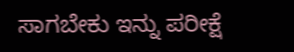ಸಾಗಬೇಕು ಇನ್ನು ಪರೀಕ್ಷೆ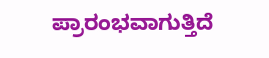ಪ್ರಾರಂಭವಾಗುತ್ತಿದೆ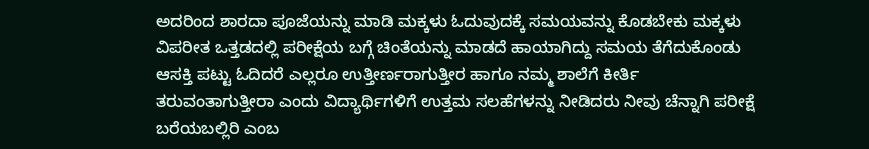ಅದರಿಂದ ಶಾರದಾ ಪೂಜೆಯನ್ನು ಮಾಡಿ ಮಕ್ಕಳು ಓದುವುದಕ್ಕೆ ಸಮಯವನ್ನು ಕೊಡಬೇಕು ಮಕ್ಕಳು ವಿಪರೀತ ಒತ್ತಡದಲ್ಲಿ ಪರೀಕ್ಷೆಯ ಬಗ್ಗೆ ಚಿಂತೆಯನ್ನು ಮಾಡದೆ ಹಾಯಾಗಿದ್ದು ಸಮಯ ತೆಗೆದುಕೊಂಡು ಆಸಕ್ತಿ ಪಟ್ಟು ಓದಿದರೆ ಎಲ್ಲರೂ ಉತ್ತೀರ್ಣರಾಗುತ್ತೀರ ಹಾಗೂ ನಮ್ಮ ಶಾಲೆಗೆ ಕೀರ್ತಿ ತರುವಂತಾಗುತ್ತೀರಾ ಎಂದು ವಿದ್ಯಾರ್ಥಿಗಳಿಗೆ ಉತ್ತಮ ಸಲಹೆಗಳನ್ನು ನೀಡಿದರು ನೀವು ಚೆನ್ನಾಗಿ ಪರೀಕ್ಷೆ ಬರೆಯಬಲ್ಲಿರಿ ಎಂಬ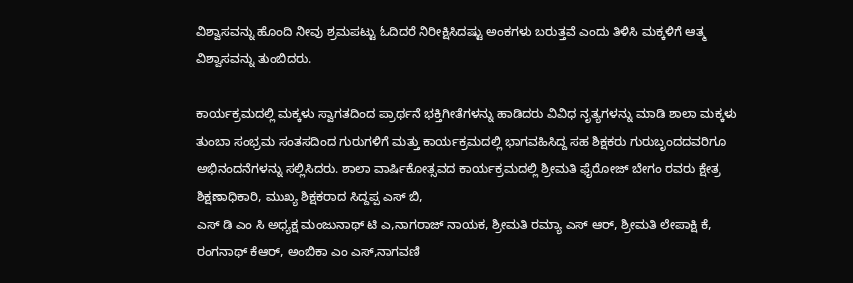ವಿಶ್ವಾಸವನ್ನು ಹೊಂದಿ ನೀವು ಶ್ರಮಪಟ್ಟು ಓದಿದರೆ ನಿರೀಕ್ಷಿಸಿದಷ್ಟು ಅಂಕಗಳು ಬರುತ್ತವೆ ಎಂದು ತಿಳಿಸಿ ಮಕ್ಕಳಿಗೆ ಆತ್ಮ ವಿಶ್ವಾಸವನ್ನು ತುಂಬಿದರು.

ಕಾರ್ಯಕ್ರಮದಲ್ಲಿ ಮಕ್ಕಳು ಸ್ವಾಗತದಿಂದ ಪ್ರಾರ್ಥನೆ ಭಕ್ತಿಗೀತೆಗಳನ್ನು ಹಾಡಿದರು ವಿವಿಧ ನೃತ್ಯಗಳನ್ನು ಮಾಡಿ ಶಾಲಾ ಮಕ್ಕಳು ತುಂಬಾ ಸಂಭ್ರಮ ಸಂತಸದಿಂದ ಗುರುಗಳಿಗೆ ಮತ್ತು ಕಾರ್ಯಕ್ರಮದಲ್ಲಿ ಭಾಗವಹಿಸಿದ್ದ ಸಹ ಶಿಕ್ಷಕರು ಗುರುಬೃಂದದವರಿಗೂ ಅಭಿನಂದನೆಗಳನ್ನು ಸಲ್ಲಿಸಿದರು. ಶಾಲಾ ವಾರ್ಷಿಕೋತ್ಸವದ ಕಾರ್ಯಕ್ರಮದಲ್ಲಿ ಶ್ರೀಮತಿ ಫೈರೋಜ್ ಬೇಗಂ ರವರು ಕ್ಷೇತ್ರ ಶಿಕ್ಷಣಾಧಿಕಾರಿ, ಮುಖ್ಯ ಶಿಕ್ಷಕರಾದ ಸಿದ್ದಪ್ಪ ಎಸ್ ಬಿ,
ಎಸ್ ಡಿ ಎಂ ಸಿ ಅಧ್ಯಕ್ಷ ಮಂಜುನಾಥ್ ಟಿ ಎ,ನಾಗರಾಜ್ ನಾಯಕ, ಶ್ರೀಮತಿ ರಮ್ಯಾ ಎಸ್ ಆರ್, ಶ್ರೀಮತಿ ಲೇಪಾಕ್ಷಿ ಕೆ, ರಂಗನಾಥ್ ಕೆಆರ್, ಅಂಬಿಕಾ ಎಂ ಎಸ್,ನಾಗವಣಿ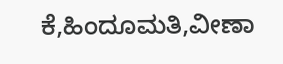ಕೆ,ಹಿಂದೂಮತಿ,ವೀಣಾ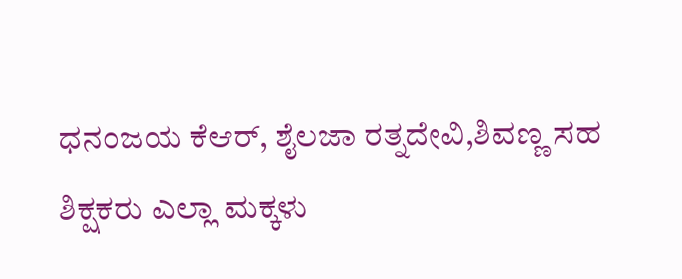ಧನಂಜಯ ಕೆಆರ್, ಶೈಲಜಾ ರತ್ನದೇವಿ,ಶಿವಣ್ಣ ಸಹ ಶಿಕ್ಷಕರು ಎಲ್ಲಾ ಮಕ್ಕಳು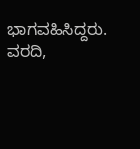ಭಾಗವಹಿಸಿದ್ದರು.
ವರದಿ,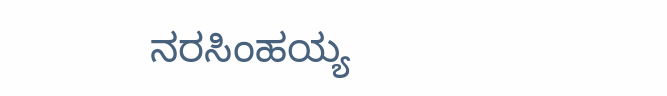ನರಸಿಂಹಯ್ಯ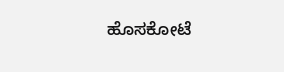ಹೊಸಕೋಟೆ